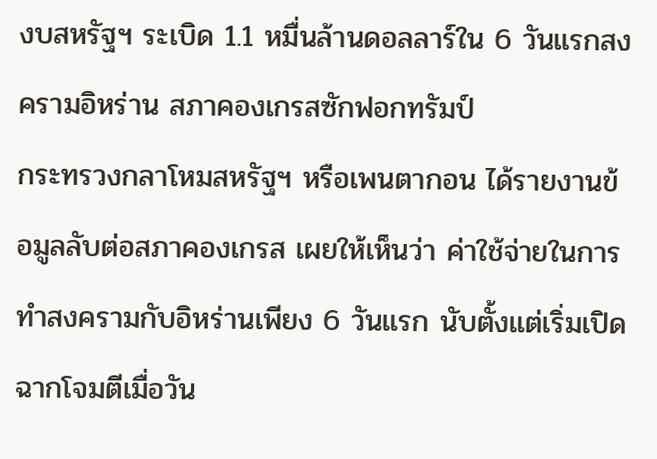งบสหรัฐฯ ระเบิด 1.1 หมื่นล้านดอลลาร์ใน 6 วันแรกสงครามอิหร่าน สภาคองเกรสซักฟอกทรัมป์
กระทรวงกลาโหมสหรัฐฯ หรือเพนตากอน ได้รายงานข้อมูลลับต่อสภาคองเกรส เผยให้เห็นว่า ค่าใช้จ่ายในการทำสงครามกับอิหร่านเพียง 6 วันแรก นับตั้งแต่เริ่มเปิดฉากโจมตีเมื่อวัน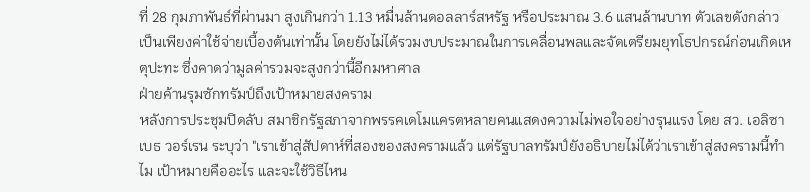ที่ 28 กุมภาพันธ์ที่ผ่านมา สูงเกินกว่า 1.13 หมื่นล้านดอลลาร์สหรัฐ หรือประมาณ 3.6 แสนล้านบาท ตัวเลขดังกล่าวเป็นเพียงค่าใช้จ่ายเบื้องต้นเท่านั้น โดยยังไม่ได้รวมงบประมาณในการเคลื่อนพลและจัดเตรียมยุทโธปกรณ์ก่อนเกิดเหตุปะทะ ซึ่งคาดว่ามูลค่ารวมจะสูงกว่านี้อีกมหาศาล
ฝ่ายค้านรุมซักทรัมป์ถึงเป้าหมายสงคราม
หลังการประชุมปิดลับ สมาชิกรัฐสภาจากพรรคเดโมแครตหลายคนแสดงความไม่พอใจอย่างรุนแรง โดย สว. เอลิซาเบธ วอร์เรน ระบุว่า "เราเข้าสู่สัปดาห์ที่สองของสงครามแล้ว แต่รัฐบาลทรัมป์ยังอธิบายไม่ได้ว่าเราเข้าสู่สงครามนี้ทำไม เป้าหมายคืออะไร และจะใช้วิธีไหน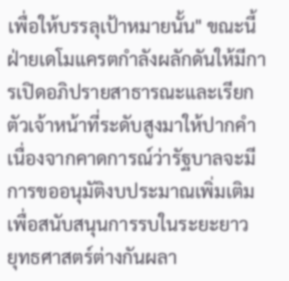เพื่อให้บรรลุเป้าหมายนั้น" ขณะนี้ ฝ่ายเดโมแครตกำลังผลักดันให้มีการเปิดอภิปรายสาธารณะและเรียกตัวเจ้าหน้าที่ระดับสูงมาให้ปากคำ เนื่องจากคาดการณ์ว่ารัฐบาลจะมีการขออนุมัติงบประมาณเพิ่มเติมเพื่อสนับสนุนการรบในระยะยาว
ยุทธศาสตร์ต่างกันผลา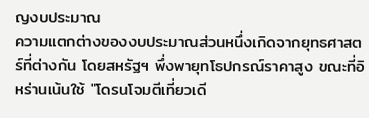ญงบประมาณ
ความแตกต่างของงบประมาณส่วนหนึ่งเกิดจากยุทธศาสตร์ที่ต่างกัน โดยสหรัฐฯ พึ่งพายุทโธปกรณ์ราคาสูง ขณะที่อิหร่านเน้นใช้ "โดรนโจมตีเที่ยวเดี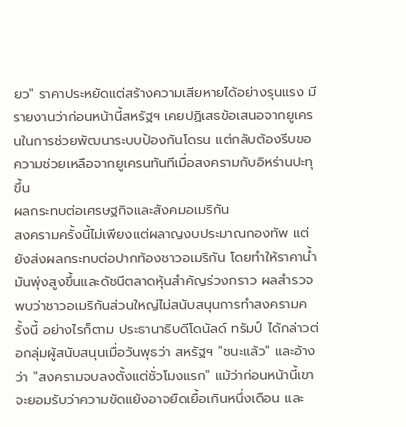ยว" ราคาประหยัดแต่สร้างความเสียหายได้อย่างรุนแรง มีรายงานว่าก่อนหน้านี้สหรัฐฯ เคยปฏิเสธข้อเสนอจากยูเครนในการช่วยพัฒนาระบบป้องกันโดรน แต่กลับต้องรีบขอความช่วยเหลือจากยูเครนทันทีเมื่อสงครามกับอิหร่านปะทุขึ้น
ผลกระทบต่อเศรษฐกิจและสังคมอเมริกัน
สงครามครั้งนี้ไม่เพียงแต่ผลาญงบประมาณกองทัพ แต่ยังส่งผลกระทบต่อปากท้องชาวอเมริกัน โดยทำให้ราคาน้ำมันพุ่งสูงขึ้นและดัชนีตลาดหุ้นสำคัญร่วงกราว ผลสำรวจพบว่าชาวอเมริกันส่วนใหญ่ไม่สนับสนุนการทำสงครามครั้งนี้ อย่างไรก็ตาม ประธานาธิบดีโดนัลด์ ทรัมป์ ได้กล่าวต่อกลุ่มผู้สนับสนุนเมื่อวันพุธว่า สหรัฐฯ "ชนะแล้ว" และอ้างว่า "สงครามจบลงตั้งแต่ชั่วโมงแรก" แม้ว่าก่อนหน้านี้เขาจะยอมรับว่าความขัดแย้งอาจยืดเยื้อเกินหนึ่งเดือน และ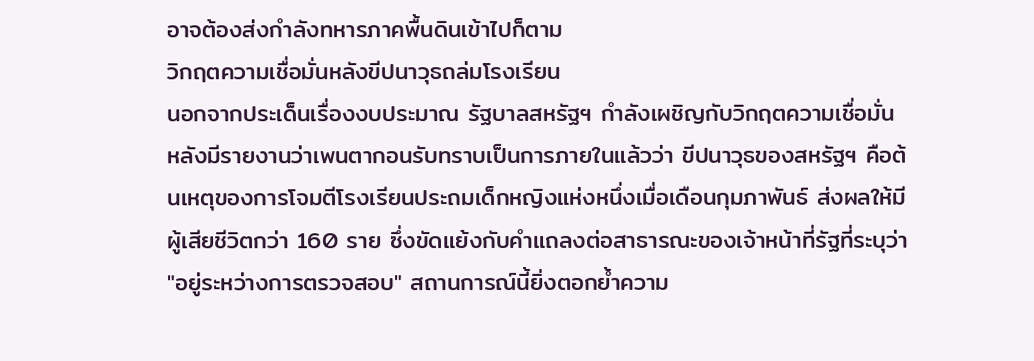อาจต้องส่งกำลังทหารภาคพื้นดินเข้าไปก็ตาม
วิกฤตความเชื่อมั่นหลังขีปนาวุธถล่มโรงเรียน
นอกจากประเด็นเรื่องงบประมาณ รัฐบาลสหรัฐฯ กำลังเผชิญกับวิกฤตความเชื่อมั่น หลังมีรายงานว่าเพนตากอนรับทราบเป็นการภายในแล้วว่า ขีปนาวุธของสหรัฐฯ คือต้นเหตุของการโจมตีโรงเรียนประถมเด็กหญิงแห่งหนึ่งเมื่อเดือนกุมภาพันธ์ ส่งผลให้มีผู้เสียชีวิตกว่า 160 ราย ซึ่งขัดแย้งกับคำแถลงต่อสาธารณะของเจ้าหน้าที่รัฐที่ระบุว่า "อยู่ระหว่างการตรวจสอบ" สถานการณ์นี้ยิ่งตอกย้ำความ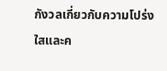กังวลเกี่ยวกับความโปร่งใสและค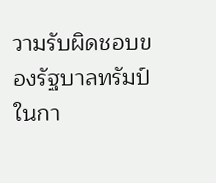วามรับผิดชอบของรัฐบาลทรัมป์ในกา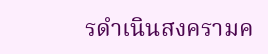รดำเนินสงครามค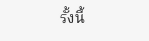รั้งนี้